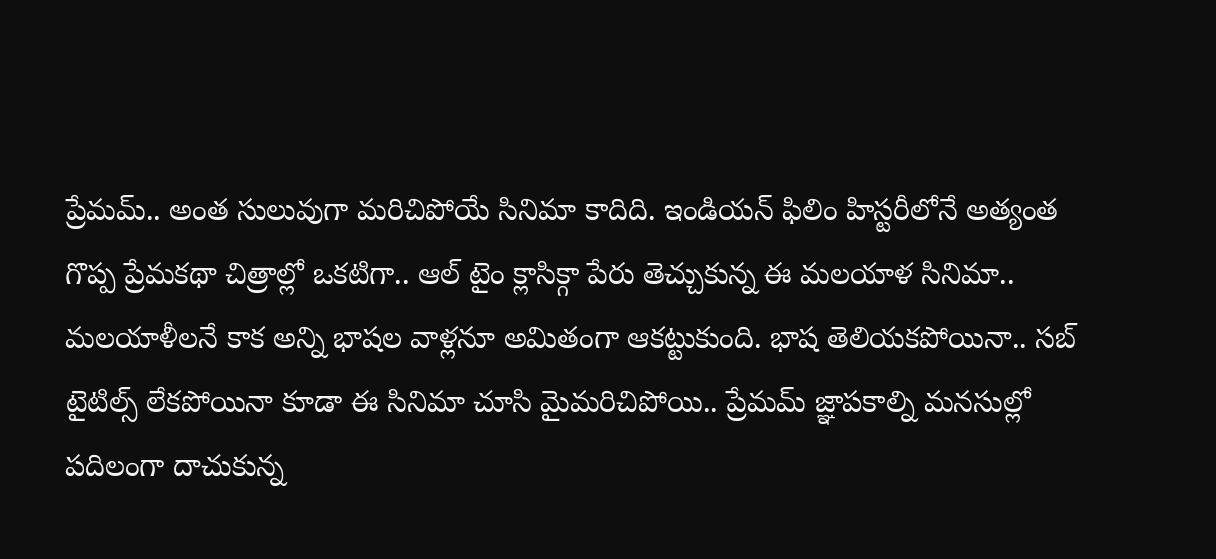ప్రేమమ్.. అంత సులువుగా మరిచిపోయే సినిమా కాదిది. ఇండియన్ ఫిలిం హిస్టరీలోనే అత్యంత గొప్ప ప్రేమకథా చిత్రాల్లో ఒకటిగా.. ఆల్ టైం క్లాసిక్గా పేరు తెచ్చుకున్న ఈ మలయాళ సినిమా.. మలయాళీలనే కాక అన్ని భాషల వాళ్లనూ అమితంగా ఆకట్టుకుంది. భాష తెలియకపోయినా.. సబ్ టైటిల్స్ లేకపోయినా కూడా ఈ సినిమా చూసి మైమరిచిపోయి.. ప్రేమమ్ జ్ఞాపకాల్ని మనసుల్లో పదిలంగా దాచుకున్న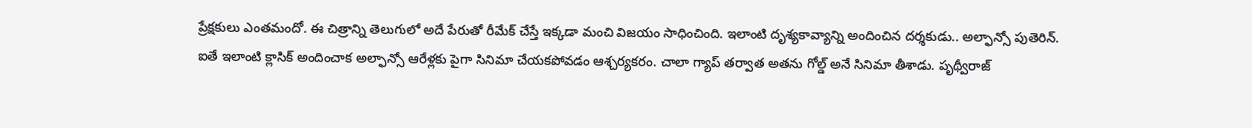ప్రేక్షకులు ఎంతమందో. ఈ చిత్రాన్ని తెలుగులో అదే పేరుతో రీమేక్ చేస్తే ఇక్కడా మంచి విజయం సాధించింది. ఇలాంటి దృశ్యకావ్యాన్ని అందించిన దర్శకుడు.. అల్ఫాన్సో పుతెరిన్.
ఐతే ఇలాంటి క్లాసిక్ అందించాక అల్ఫాన్సో ఆరేళ్లకు పైగా సినిమా చేయకపోవడం ఆశ్చర్యకరం. చాలా గ్యాప్ తర్వాత అతను గోల్డ్ అనే సినిమా తీశాడు. పృథ్వీరాజ్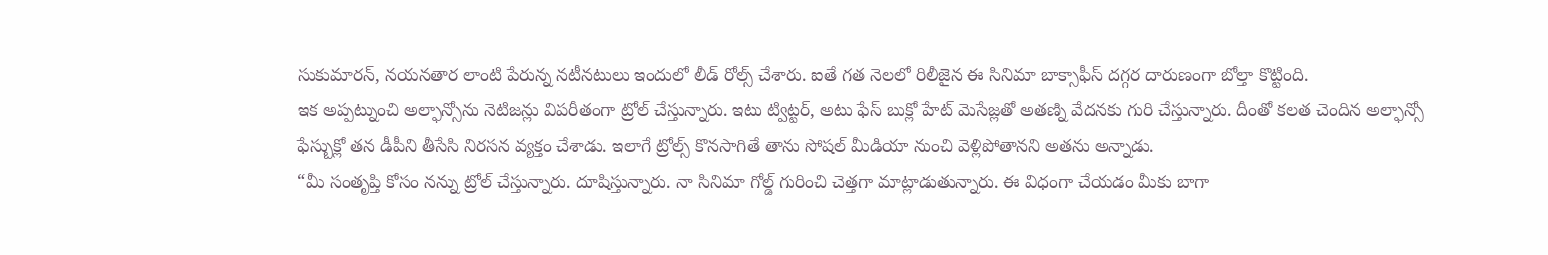సుకుమారన్, నయనతార లాంటి పేరున్న నటీనటులు ఇందులో లీడ్ రోల్స్ చేశారు. ఐతే గత నెలలో రిలీజైన ఈ సినిమా బాక్సాఫీస్ దగ్గర దారుణంగా బోల్తా కొట్టింది.
ఇక అప్పట్నుంచి అల్ఫాన్సోను నెటిజన్లు విపరీతంగా ట్రోల్ చేస్తున్నారు. ఇటు ట్విట్టర్, అటు ఫేస్ బుక్లో హేట్ మెసేజ్లతో అతణ్ని వేదనకు గురి చేస్తున్నారు. దీంతో కలత చెందిన అల్ఫాన్సో ఫేస్బుక్లో తన డీపీని తీసేసి నిరసన వ్యక్తం చేశాడు. ఇలాగే ట్రోల్స్ కొనసాగితే తాను సోషల్ మీడియా నుంచి వెళ్లిపోతానని అతను అన్నాడు.
“మీ సంతృప్తి కోసం నన్ను ట్రోల్ చేస్తున్నారు. దూషిస్తున్నారు. నా సినిమా గోల్డ్ గురించి చెత్తగా మాట్లాడుతున్నారు. ఈ విధంగా చేయడం మీకు బాగా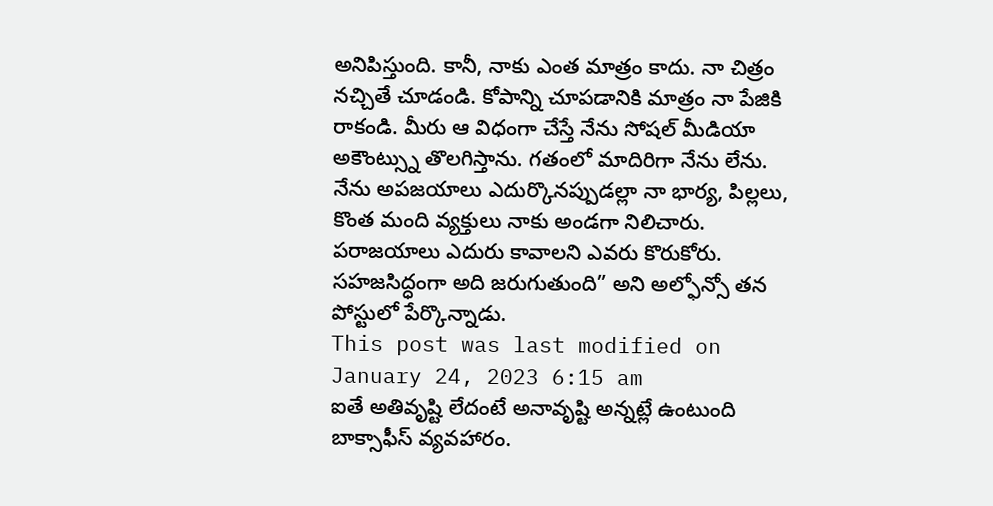అనిపిస్తుంది. కానీ, నాకు ఎంత మాత్రం కాదు. నా చిత్రం నచ్చితే చూడండి. కోపాన్ని చూపడానికి మాత్రం నా పేజికి రాకండి. మీరు ఆ విధంగా చేస్తే నేను సోషల్ మీడియా అకౌంట్స్ను తొలగిస్తాను. గతంలో మాదిరిగా నేను లేను. నేను అపజయాలు ఎదుర్కొనప్పుడల్లా నా భార్య, పిల్లలు, కొంత మంది వ్యక్తులు నాకు అండగా నిలిచారు. పరాజయాలు ఎదురు కావాలని ఎవరు కొరుకోరు. సహజసిద్ధంగా అది జరుగుతుంది” అని అల్ఫోన్సో తన పోస్టులో పేర్కొన్నాడు.
This post was last modified on January 24, 2023 6:15 am
ఐతే అతివృష్టి లేదంటే అనావృష్టి అన్నట్లే ఉంటుంది బాక్సాఫీస్ వ్యవహారం.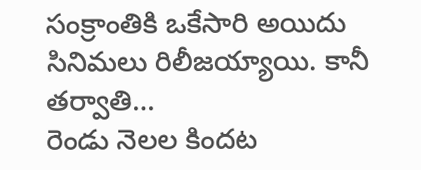సంక్రాంతికి ఒకేసారి అయిదు సినిమలు రిలీజయ్యాయి. కానీ తర్వాతి…
రెండు నెలల కిందట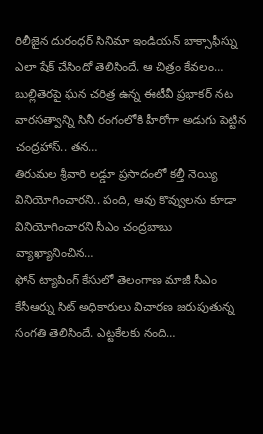రిలీజైన దురంధర్ సినిమా ఇండియన్ బాక్సాఫీస్ను ఎలా షేక్ చేసిందో తెలిసిందే. ఆ చిత్రం కేవలం…
బుల్లితెరపై ఘన చరిత్ర ఉన్న ఈటీవీ ప్రభాకర్ నట వారసత్వాన్ని సినీ రంగంలోకి హీరోగా అడుగు పెట్టిన చంద్రహాస్.. తన…
తిరుమల శ్రీవారి లడ్డూ ప్రసాదంలో కల్తీ నెయ్యి వినియోగించారని.. పంది, ఆవు కొవ్వులను కూడా వినియోగించారని సీఎం చంద్రబాబు వ్యాఖ్యానించిన…
ఫోన్ ట్యాపింగ్ కేసులో తెలంగాణ మాజీ సీఎం కేసీఆర్ను సిట్ అధికారులు విచారణ జరుపుతున్న సంగతి తెలిసిందే. ఎట్టకేలకు నంది…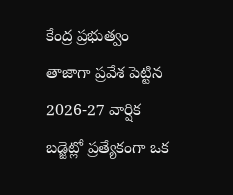కేంద్ర ప్రభుత్వం తాజాగా ప్రవేశ పెట్టిన 2026-27 వార్షిక బడ్జెట్లో ప్రత్యేకంగా ఒక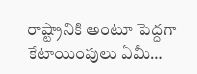రాష్ట్రానికి అంటూ పెద్దగా కేటాయింపులు ఏమీ…